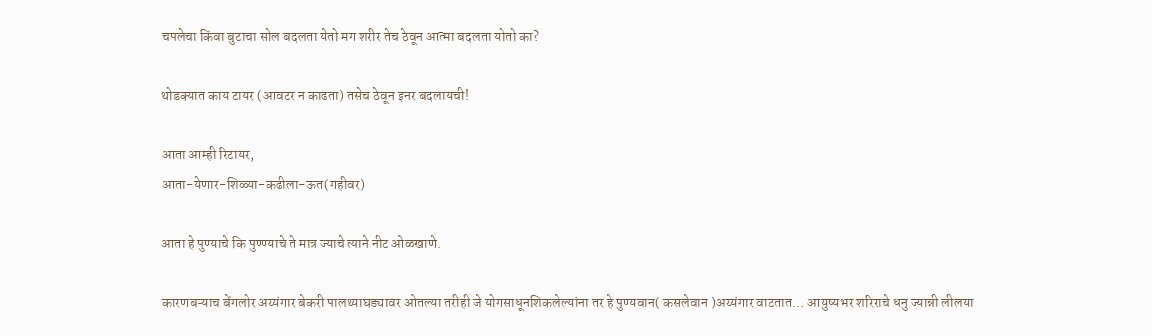चपलेचा किंवा बुटाचा सोल बदलता येतो मग शरीर तेच ठेवून आत्मा बदलता योतो का?

थोडक्यात काय टायर (आवटर न काढता) तसेच ठेवून इनर बदलायची!

आता आम्ही रिटायर,
आता-येणार-शिळ्या-कढीला-ऊत(गहीवर)

आता हे पुण्याचे कि पुण्ण्याचे ते मात्र ज्याचे त्याने नीट ओळखाणे.

कारणबऱ्याच बेंगलोर अय्यंगार बेकरी पालथ्याघड्यावर ओतल्या तरीही जे योगसाधूनशिकलेल्यांना तर हे पुण्यवान( कसलेवान )अय्यंगार वाटतात… आयुष्यभर शरिराचे धनु ज्यान्नी लीलया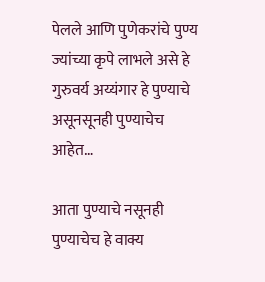पेलले आणि पुणेकरांचे पुण्य ज्यांच्या कृपे लाभले असे हे गुरुवर्य अय्यंगार हे पुण्याचे असूनसूनही पुण्याचेच आहेत…

आता पुण्याचे नसूनही पुण्याचेच हे वाक्य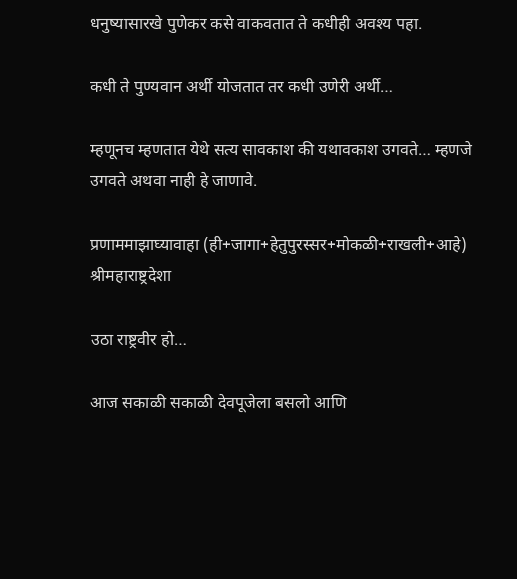धनुष्यासारखे पुणेकर कसे वाकवतात ते कधीही अवश्य पहा.

कधी ते पुण्यवान अर्थी योजतात तर कधी उणेरी अर्थी…

म्हणूनच म्हणतात येथे सत्य सावकाश की यथावकाश उगवते… म्हणजे उगवते अथवा नाही हे जाणावे.

प्रणाममाझाघ्यावाहा (ही+जागा+हेतुपुरस्सर+मोकळी+राखली+आहे) श्रीमहाराष्ट्रदेशा

उठा राष्ट्रवीर हो…

आज सकाळी सकाळी देवपूजेला बसलो आणि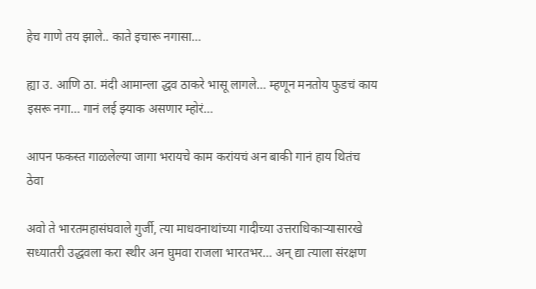हेच गाणे तय झाले.. काते इचारू नगासा…

ह्या उ. आणि ठा. मंदी आमान्ला द्धव ठाकरे भासू लागले… म्हणून मनतोय फुडचं काय इसरू नगा… गानं लई झ्याक असणार म्होरं…

आपन फकस्त गाळलेल्या जागा भरायचे काम करांयचं अन बाकी गानं हाय थितंच ठेवा

अवो ते भारतमहासंघवाले गुर्जी, त्या माधवनाथांच्या गादीच्या उत्तराधिकाऱ्यासारखे सध्यातरी उद्धवला करा स्थीर अन घुमवा राजला भारतभर… अन् द्या त्याला संरक्षण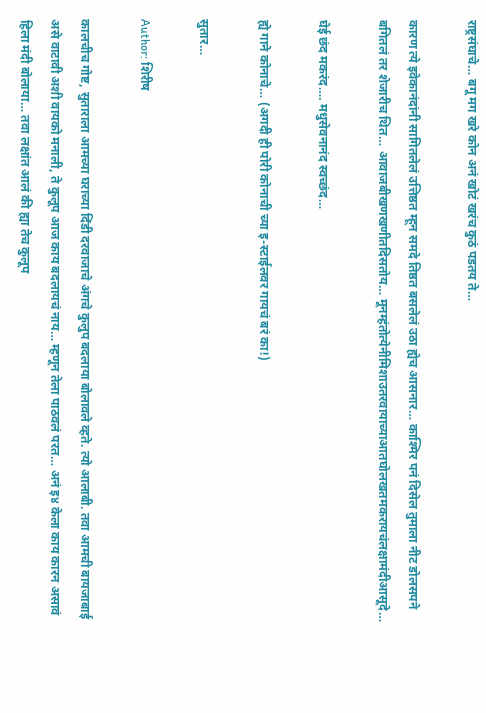राष्ट्रसंघाचे… बगू मग खरे कोन अनं खोटं खरंच कुठं पडतय ते…

कारण त्ये इवेकानंदांनी सागितलेलं उत्तिष्ठत म्हून समदे तिष्ठत बसलेलं उठा ह्येच आसनार… काश्मिर पनं दिसेल तुमाला नीट डोलसपने बगितलं तर शेजारीच थित… आवाजबीखणखणीतदिसतोय… मूनम्हंतोत्येनीमिशाउतरवायाच्याआतघोलखतमकरायचंलक्षामंदीआसूदे…

घेई छंद मकरंद…. मधुसेवनानंद स्वच्छंद…

ह्ये गाने कोनाचे… (अगदी ही पोरी कोनाची च्या इ-स्टाईलवर गायचं बरं का!)

सुतार…

Author: शिरीष

कालचीच गोष्ट, सुताराला आमच्या घराच्या दिंडी दरवाजाचे अंगचे कुलुप बदलाया बोलावले व्हते. त्यो आलाबी. तवा आमची बायजाबाई असे वाटावी अशी वायको मनाली, ते कुलूप आज काय बदलायचं नाय… म्हणून तेला पाठवलं परत… अनं इ४ केला काय कारन असावं हिला मंदी बोलाया… तवा लक्षांत आलं की ह्या तेच कुलूप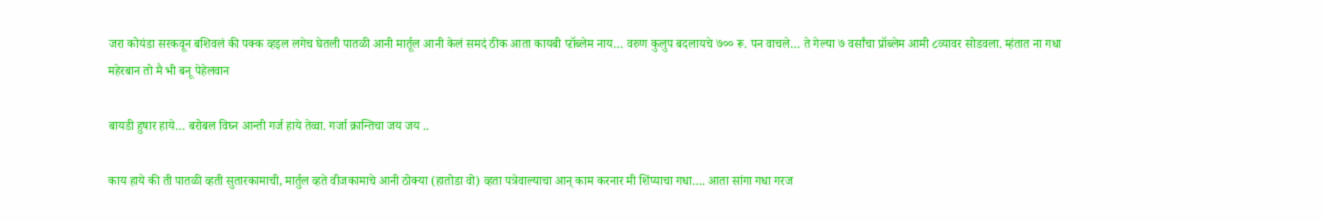जरा कोयंडा सरकवून बशिवलं की पक्क व्हइल लगेच घेतली पातळी आनी मार्तूल आनी केलं समदं ठीक आता कायबी प्ऱॉब्लेम नाय… वरुण कुलुप बदलायचे ७०० रू. पन वाचले… ते गेल्या ७ वर्सांचा प्रॉब्लेम आमी ८व्यावर सोडवला. म्हंतात ना गधा महेरबान तो मै भी बनू पेहेलवान

बायडी हुषार हाये… बरोबल विघ्न आन्ती गर्ज हाये तेव्वा. गर्जा क्रान्तिचा जय जय ..

काय हाये की ती पातळी व्हती सुतारकामाची, मार्तुल व्हते वीजकामाचे आनी ठोक्या (हातोडा वो) व्हता पत्रेवाल्याचा आन् काम करनार मी शिंप्याचा गधा…. आता सांगा गधा गरज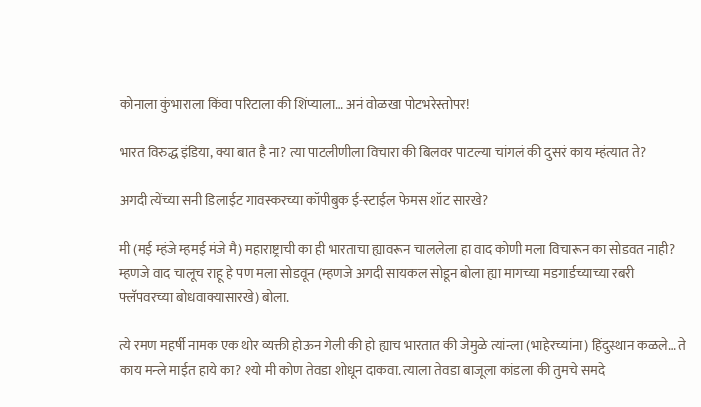कोनाला कुंभाराला किंवा परिटाला की शिंप्याला… अनं वोळखा पोटभरेस्तोपर!

भारत विरुद्ध इंडिया, क्या बात है ना? त्या पाटलीणीला विचारा की बिलवर पाटल्या चांगलं की दुसरं काय म्हंत्यात ते?

अगदी त्येंच्या सनी डिलाईट गावस्करच्या कॉपीबुक ई-स्टाईल फेमस शॉट सारखे?

मी (मई म्हंजे म्हमई मंजे मै) महाराष्ट्राची का ही भारताचा ह्यावरून चाललेला हा वाद कोणी मला विचारून का सोडवत नाही? म्हणजे वाद चालूच राहू हे पण मला सोडवून (म्हणजे अगदी सायकल सोडून बोला ह्या मागच्या मडगार्डच्याच्या रबरी फ्लॅपवरच्या बोधवाक्यासारखे) बोला.

त्ये रमण महर्षी नामक एक थोर व्यक्ती होऊन गेली की हो ह्याच भारतात की जेमुळे त्यांन्ला (भाहेरच्यांना) हिंदुस्थान कळले… ते काय मन्ले माईत हाये का? श्यो मी कोण तेवडा शोधून दाकवा. त्याला तेवडा बाजूला कांडला की तुमचे समदे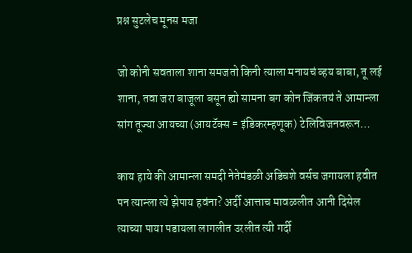प्रश्न सुटलेच मूनस मजा

जो कोनी सवताला शाना समजतो किनी त्याला मनायचं व्हय बाबा, तू लई शाना, तवा जरा बाजूला बसून ह्यो सामना बग कोन जिंकतयं ते आमान्ला सांग तूज्या आयच्या (आयटॅक्स = इंडिकरम्हणूक) टेलिविजनवरून…

काय हाये की आमान्ला समदी नेतेमंडळी अडिचशे वर्सच जगायला हवीत पन त्यान्ला त्ये झेपाय हवंना? अर्दी आत्ताच मावळलीत आनी दिसेल त्याच्या पाया पडायला लागलीत उरलीत त्यी गर्दी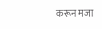करून मजा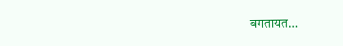बगतायत…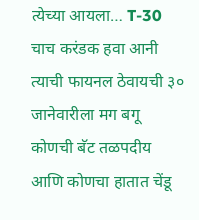त्येच्या आयला… T-30 चाच करंडक हवा आनी त्याची फायनल ठेवायची ३० जानेवारीला मग बगू कोणची बॅट तळपदीय आणि कोणचा हातात चेंडू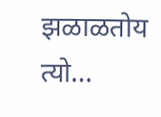झळाळतोय त्यो…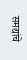समद्यांचे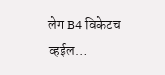लेग B4 विकेटच व्हईल…